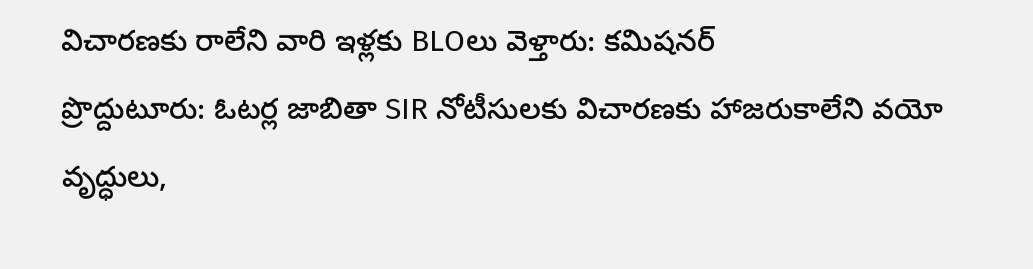విచారణకు రాలేని వారి ఇళ్లకు BLOలు వెళ్తారు: కమిషనర్
ప్రొద్దుటూరు: ఓటర్ల జాబితా SIR నోటీసులకు విచారణకు హాజరుకాలేని వయో వృద్ధులు,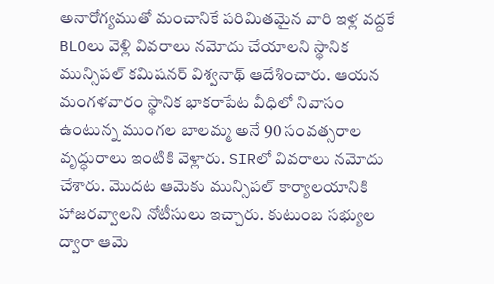అనారోగ్యముతో మంచానికే పరిమితమైన వారి ఇళ్ల వద్దకే BLOలు వెళ్లి వివరాలు నమోదు చేయాలని స్థానిక మున్సిపల్ కమిషనర్ విశ్వనాథ్ ఆదేశించారు. ఆయన మంగళవారం స్థానిక భాకరాపేట వీధిలో నివాసం ఉంటున్న ముంగల బాలమ్మ అనే 90 సంవత్సరాల వృద్ధురాలు ఇంటికి వెళ్లారు. SIRలో వివరాలు నమోదు చేశారు. మొదట ఆమెకు మున్సిపల్ కార్యాలయానికి హాజరవ్వాలని నోటీసులు ఇచ్చారు. కుటుంబ సభ్యుల ద్వారా ఆమె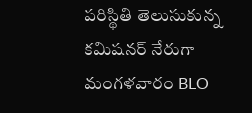పరిస్థితి తెలుసుకున్న కమిషనర్ నేరుగా మంగళవారం BLO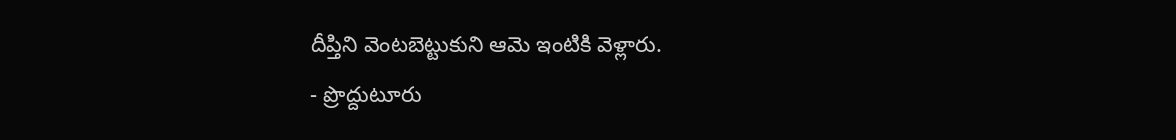దీప్తిని వెంటబెట్టుకుని ఆమె ఇంటికి వెళ్లారు.
- ప్రొద్దుటూరు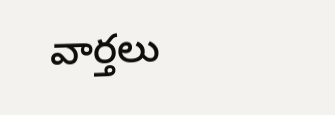వార్తలు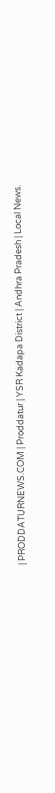| PRODDATURNEWS.COM | Proddatur | YSR Kadapa District | Andhra Pradesh | Local News.